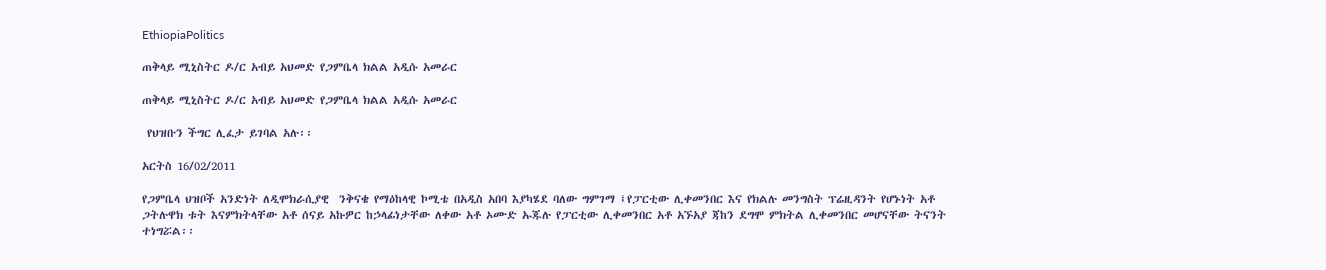EthiopiaPolitics

ጠቅላይ ሚኒስትር ዶ/ር አብይ አህመድ የጋምቤላ ክልል አዲሱ አመራር

ጠቅላይ ሚኒስትር ዶ/ር አብይ አህመድ የጋምቤላ ክልል አዲሱ አመራር

 የህዝቡን ችግር ሊፈታ ይገባል አሉ፡፡

አርትስ 16/02/2011

የጋምቤላ ህዝቦች አንድነት ለዲሞክራሲያዊ  ንቅናቄ የማዕከላዊ ኮሚቴ በአዲስ አበባ እያካሄደ ባለው ግምገማ ፤የፓርቲው ሊቀመንበር እና የክልሉ መንግስት ፕሬዚዳንት የሆኑነት አቶ ጋትሉዋክ ቱት እናምክትላቸው አቶ ሰናይ አኩዎር ከኃላፊነታቸው ለቀው አቶ ኦሙድ ኡጁሉ የፓርቲው ሊቀመንበር አቶ አኙአያ ጃከን ደግሞ ምክትል ሊቀመንበር መሆናቸው ትናንት ተነግሯል፡፡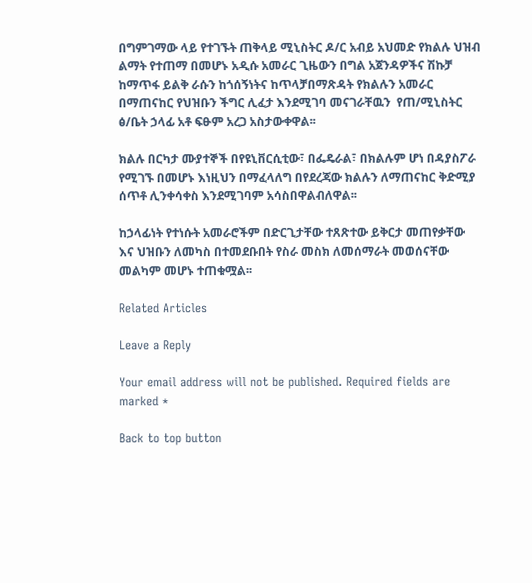በግምገማው ላይ የተገኙት ጠቅላይ ሚኒስትር ዶ/ር አብይ አህመድ የክልሉ ህዝብ ልማት የተጠማ በመሆኑ አዲሱ አመራር ጊዜውን በግል አጀንዳዎችና ሽኩቻ ከማጥፋ ይልቅ ራሱን ከጎሰኝነትና ከጥላቻበማጽዳት የክልሉን አመራር በማጠናከር የህዝቡን ችግር ሊፈታ እንደሚገባ መናገራቸዉን  የጠ/ሚኒስትር ፅ/ቤት ኃላፊ አቶ ፍፁም አረጋ አስታውቀዋል፡፡

ክልሉ በርካታ ሙያተኞች በየዩኒቨርሲቲው፣ በፌዴራል፣ በክልሉም ሆነ በዳያስፖራ የሚገኙ በመሆኑ እነዚህን በማፈላለግ በየደረጃው ክልሉን ለማጠናከር ቅድሚያ ሰጥቶ ሊንቀሳቀስ እንደሚገባም አሳስበዋልብለዋል፡፡

ከኃላፊነት የተነሱት አመራሮችም በድርጊታቸው ተጸጽተው ይቅርታ መጠየቃቸው እና ህዝቡን ለመካስ በተመደቡበት የስራ መስክ ለመሰማራት መወሰናቸው መልካም መሆኑ ተጠቁሟል፡፡

Related Articles

Leave a Reply

Your email address will not be published. Required fields are marked *

Back to top button